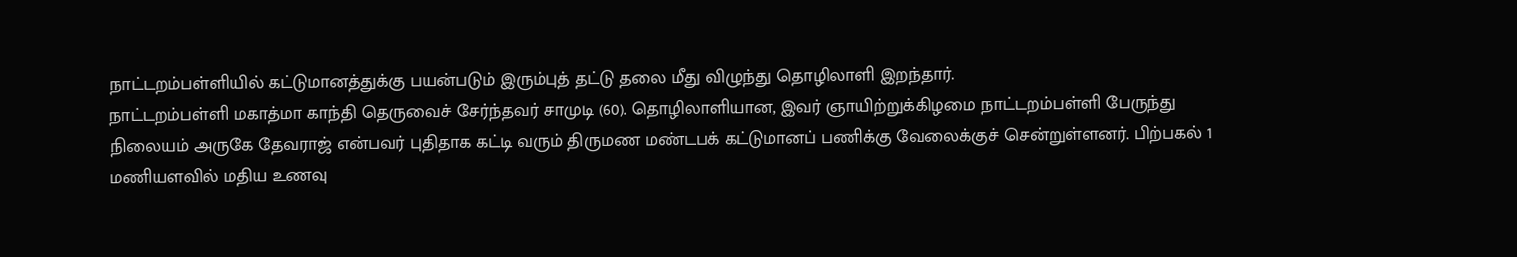நாட்டறம்பள்ளியில் கட்டுமானத்துக்கு பயன்படும் இரும்புத் தட்டு தலை மீது விழுந்து தொழிலாளி இறந்தார்.
நாட்டறம்பள்ளி மகாத்மா காந்தி தெருவைச் சேர்ந்தவர் சாமுடி (60). தொழிலாளியான, இவர் ஞாயிற்றுக்கிழமை நாட்டறம்பள்ளி பேருந்து நிலையம் அருகே தேவராஜ் என்பவர் புதிதாக கட்டி வரும் திருமண மண்டபக் கட்டுமானப் பணிக்கு வேலைக்குச் சென்றுள்ளனர். பிற்பகல் 1 மணியளவில் மதிய உணவு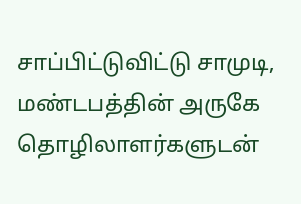சாப்பிட்டுவிட்டு சாமுடி, மண்டபத்தின் அருகே தொழிலாளர்களுடன்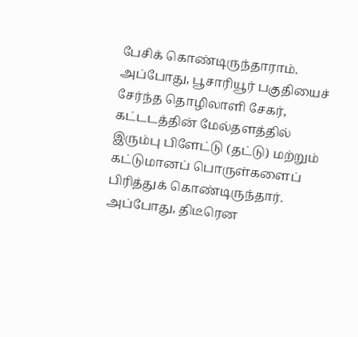பேசிக் கொண்டிருந்தாராம்.
அப்போது, பூசாரியூர் பகுதியைச் சேர்ந்த தொழிலாளி சேகர், கட்டடத்தின் மேல்தளத்தில் இரும்பு பிளேட்டு (தட்டு) மற்றும் கட்டுமானப் பொருள்களைப் பிரித்துக் கொண்டிருந்தார். அப்போது, திடீரென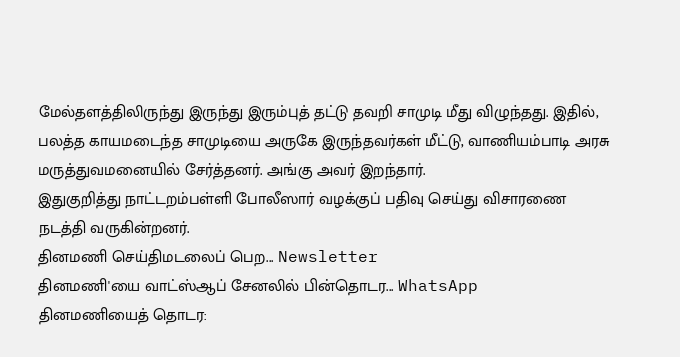மேல்தளத்திலிருந்து இருந்து இரும்புத் தட்டு தவறி சாமுடி மீது விழுந்தது. இதில், பலத்த காயமடைந்த சாமுடியை அருகே இருந்தவர்கள் மீட்டு, வாணியம்பாடி அரசு மருத்துவமனையில் சேர்த்தனர். அங்கு அவர் இறந்தார்.
இதுகுறித்து நாட்டறம்பள்ளி போலீஸார் வழக்குப் பதிவு செய்து விசாரணை நடத்தி வருகின்றனர்.
தினமணி செய்திமடலைப் பெற... Newsletter
தினமணி'யை வாட்ஸ்ஆப் சேனலில் பின்தொடர... WhatsApp
தினமணியைத் தொடர: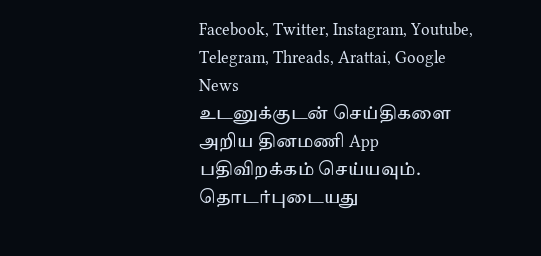Facebook, Twitter, Instagram, Youtube, Telegram, Threads, Arattai, Google News
உடனுக்குடன் செய்திகளை அறிய தினமணி App பதிவிறக்கம் செய்யவும்.
தொடர்புடையது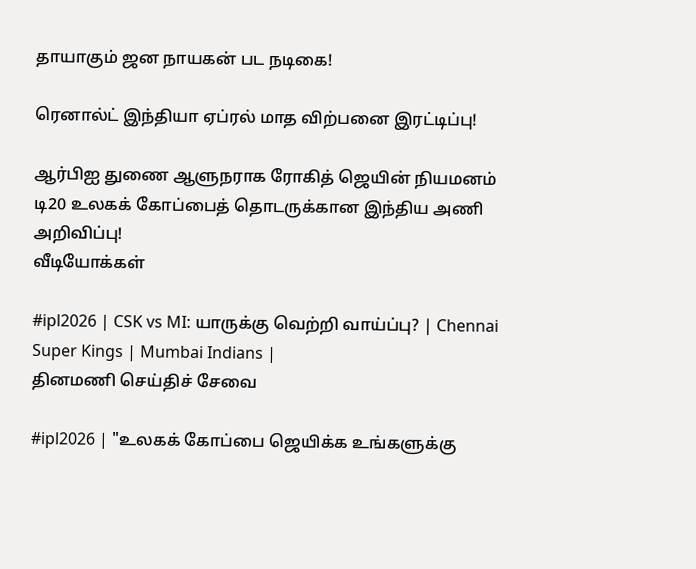தாயாகும் ஜன நாயகன் பட நடிகை!

ரெனால்ட் இந்தியா ஏப்ரல் மாத விற்பனை இரட்டிப்பு!

ஆர்பிஐ துணை ஆளுநராக ரோகித் ஜெயின் நியமனம்
டி20 உலகக் கோப்பைத் தொடருக்கான இந்திய அணி அறிவிப்பு!
வீடியோக்கள்

#ipl2026 | CSK vs MI: யாருக்கு வெற்றி வாய்ப்பு? | Chennai Super Kings | Mumbai Indians |
தினமணி செய்திச் சேவை

#ipl2026 | "உலகக் கோப்பை ஜெயிக்க உங்களுக்கு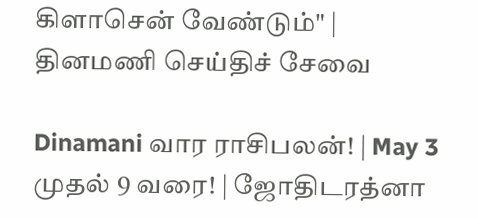கிளாசென் வேண்டும்" |
தினமணி செய்திச் சேவை

Dinamani வார ராசிபலன்! | May 3 முதல் 9 வரை! | ஜோதிடரத்னா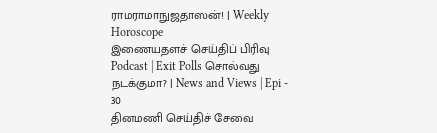ராமராமாநுஜதாஸன்! | Weekly Horoscope
இணையதளச் செய்திப் பிரிவு
Podcast | Exit Polls சொல்வது நடக்குமா? | News and Views | Epi - 30
தினமணி செய்திச் சேவை